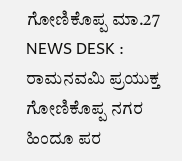ಗೋಣಿಕೊಪ್ಪ ಮಾ.27 NEWS DESK : ರಾಮನವಮಿ ಪ್ರಯುಕ್ತ ಗೋಣಿಕೊಪ್ಪ ನಗರ ಹಿಂದೂ ಪರ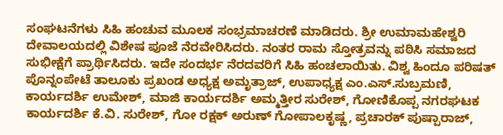ಸಂಘಟನೆಗಳು ಸಿಹಿ ಹಂಚುವ ಮೂಲಕ ಸಂಭ್ರಮಾಚರಣೆ ಮಾಡಿದರು. ಶ್ರೀ ಉಮಾಮಹೇಶ್ವರಿ ದೇವಾಲಯದಲ್ಲಿ ವಿಶೇಷ ಪೂಜೆ ನೆರವೇರಿಸಿದರು. ನಂತರ ರಾಮ ಸ್ತೋತ್ರವನ್ನು ಪಠಿಸಿ ಸಮಾಜದ ಸುಭೀಕ್ಷೆಗೆ ಪ್ರಾರ್ಥಿಸಿದರು. ಇದೇ ಸಂದರ್ಭ ನೆರದವರಿಗೆ ಸಿಹಿ ಹಂಚಲಾಯಿತು. ವಿಶ್ವ ಹಿಂದೂ ಪರಿಷತ್ ಪೊನ್ನಂಪೇಟೆ ತಾಲೂಕು ಪ್ರಖಂಡ ಅಧ್ಯಕ್ಷ ಅಮೃತ್ರಾಜ್, ಉಪಾಧ್ಯಕ್ಷ ಎಂ.ಎಸ್.ಸುಬ್ರಮಣಿ, ಕಾರ್ಯದರ್ಶಿ ಉಮೇಶ್, ಮಾಜಿ ಕಾರ್ಯದರ್ಶಿ ಅಮ್ಮತ್ತೀರ ಸುರೇಶ್, ಗೋಣಿಕೊಪ್ಪ ನಗರಘಟಕ ಕಾರ್ಯದರ್ಶಿ ಕೆ.ವಿ. ಸುರೇಶ್, ಗೋ ರಕ್ಷಕ್ ಅರುಣ್ ಗೋಪಾಲಕೃಷ್ಣ, ಪ್ರಚಾರಕ್ ಪುಷ್ಪಾರಾಜ್,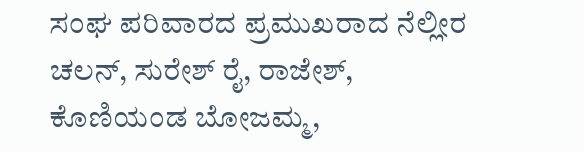ಸಂಘ ಪರಿವಾರದ ಪ್ರಮುಖರಾದ ನೆಲ್ಲೀರ ಚಲನ್, ಸುರೇಶ್ ರೈ, ರಾಜೇಶ್, ಕೊಣಿಯಂಡ ಬೋಜಮ್ಮ,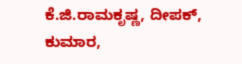ಕೆ.ಜಿ.ರಾಮಕೃಷ್ಣ, ದೀಪಕ್, ಕುಮಾರ,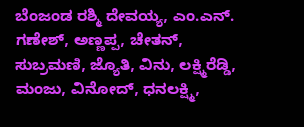ಬೆಂಜಂಡ ರಶ್ಮಿ ದೇವಯ್ಯ, ಎಂ.ಎನ್. ಗಣೇಶ್, ಅಣ್ಣಪ್ಪ, ಚೇತನ್, ಸುಬ್ರಮಣಿ, ಜ್ಯೊತಿ, ವಿನು, ಲಕ್ಷ್ಮಿರೆಡ್ಡಿ, ಮಂಜು, ವಿನೋದ್, ಧನಲಕ್ಷ್ಮಿ,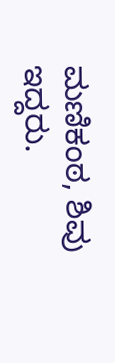ಮಣಿಕಂಠ, ಶಿವು ಇದ್ದರು.